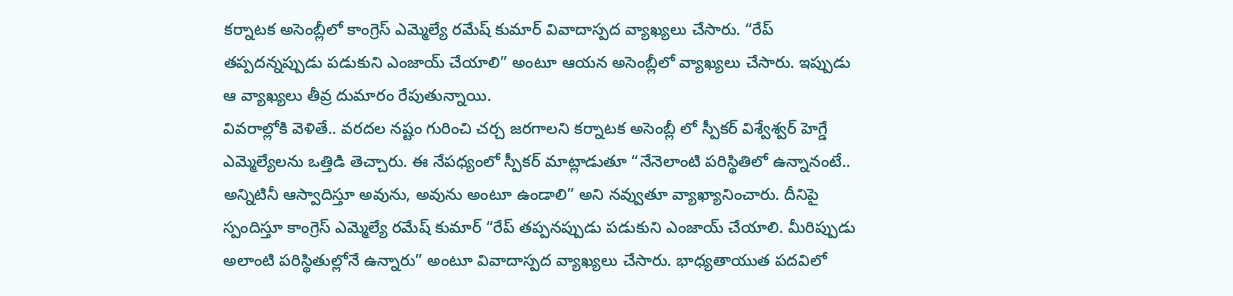కర్నాటక అసెంబ్లీలో కాంగ్రెస్ ఎమ్మెల్యే రమేష్ కుమార్ వివాదాస్పద వ్యాఖ్యలు చేసారు. “రేప్ తప్పదన్నప్పుడు పడుకుని ఎంజాయ్ చేయాలి” అంటూ ఆయన అసెంబ్లీలో వ్యాఖ్యలు చేసారు. ఇప్పుడు ఆ వ్యాఖ్యలు తీవ్ర దుమారం రేపుతున్నాయి.
వివరాల్లోకి వెళితే.. వరదల నష్టం గురించి చర్చ జరగాలని కర్నాటక అసెంబ్లీ లో స్పీకర్ విశ్వేశ్వర్ హెగ్డే ఎమ్మెల్యేలను ఒత్తిడి తెచ్చారు. ఈ నేపధ్యంలో స్పీకర్ మాట్లాడుతూ “నేనెలాంటి పరిస్థితిలో ఉన్నానంటే.. అన్నిటినీ ఆస్వాదిస్తూ అవును, అవును అంటూ ఉండాలి” అని నవ్వుతూ వ్యాఖ్యానించారు. దీనిపై స్పందిస్తూ కాంగ్రెస్ ఎమ్మెల్యే రమేష్ కుమార్ “రేప్ తప్పనప్పుడు పడుకుని ఎంజాయ్ చేయాలి. మీరిప్పుడు అలాంటి పరిస్థితుల్లోనే ఉన్నారు” అంటూ వివాదాస్పద వ్యాఖ్యలు చేసారు. భాధ్యతాయుత పదవిలో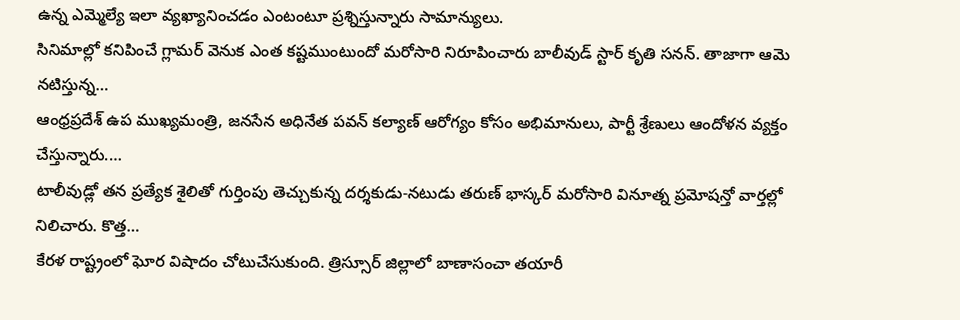ఉన్న ఎమ్మెల్యే ఇలా వ్యఖ్యానించడం ఎంటంటూ ప్రశ్నిస్తున్నారు సామాన్యులు.
సినిమాల్లో కనిపించే గ్లామర్ వెనుక ఎంత కష్టముంటుందో మరోసారి నిరూపించారు బాలీవుడ్ స్టార్ కృతి సనన్. తాజాగా ఆమె నటిస్తున్న…
ఆంధ్రప్రదేశ్ ఉప ముఖ్యమంత్రి, జనసేన అధినేత పవన్ కల్యాణ్ ఆరోగ్యం కోసం అభిమానులు, పార్టీ శ్రేణులు ఆందోళన వ్యక్తం చేస్తున్నారు.…
టాలీవుడ్లో తన ప్రత్యేక శైలితో గుర్తింపు తెచ్చుకున్న దర్శకుడు-నటుడు తరుణ్ భాస్కర్ మరోసారి వినూత్న ప్రమోషన్తో వార్తల్లో నిలిచారు. కొత్త…
కేరళ రాష్ట్రంలో ఘోర విషాదం చోటుచేసుకుంది. త్రిస్సూర్ జిల్లాలో బాణాసంచా తయారీ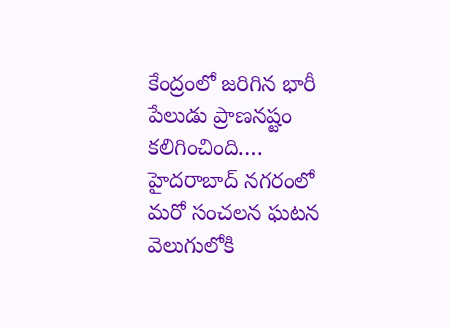కేంద్రంలో జరిగిన భారీ పేలుడు ప్రాణనష్టం కలిగించింది.…
హైదరాబాద్ నగరంలో మరో సంచలన ఘటన వెలుగులోకి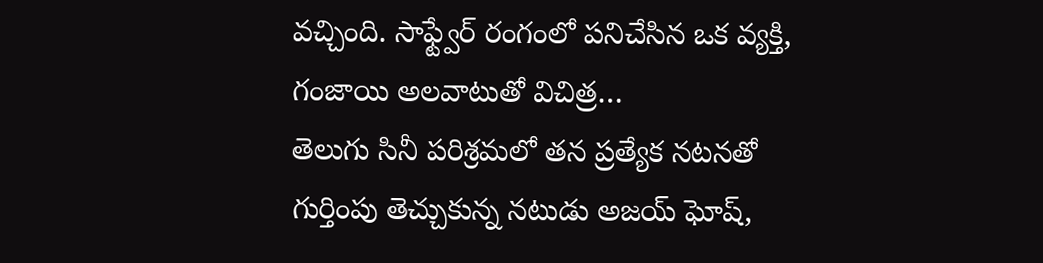వచ్చింది. సాఫ్ట్వేర్ రంగంలో పనిచేసిన ఒక వ్యక్తి, గంజాయి అలవాటుతో విచిత్ర…
తెలుగు సినీ పరిశ్రమలో తన ప్రత్యేక నటనతో గుర్తింపు తెచ్చుకున్న నటుడు అజయ్ ఘోష్,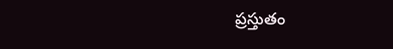ప్రస్తుతం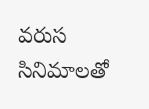వరుస సినిమాలతో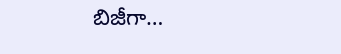బిజీగా…